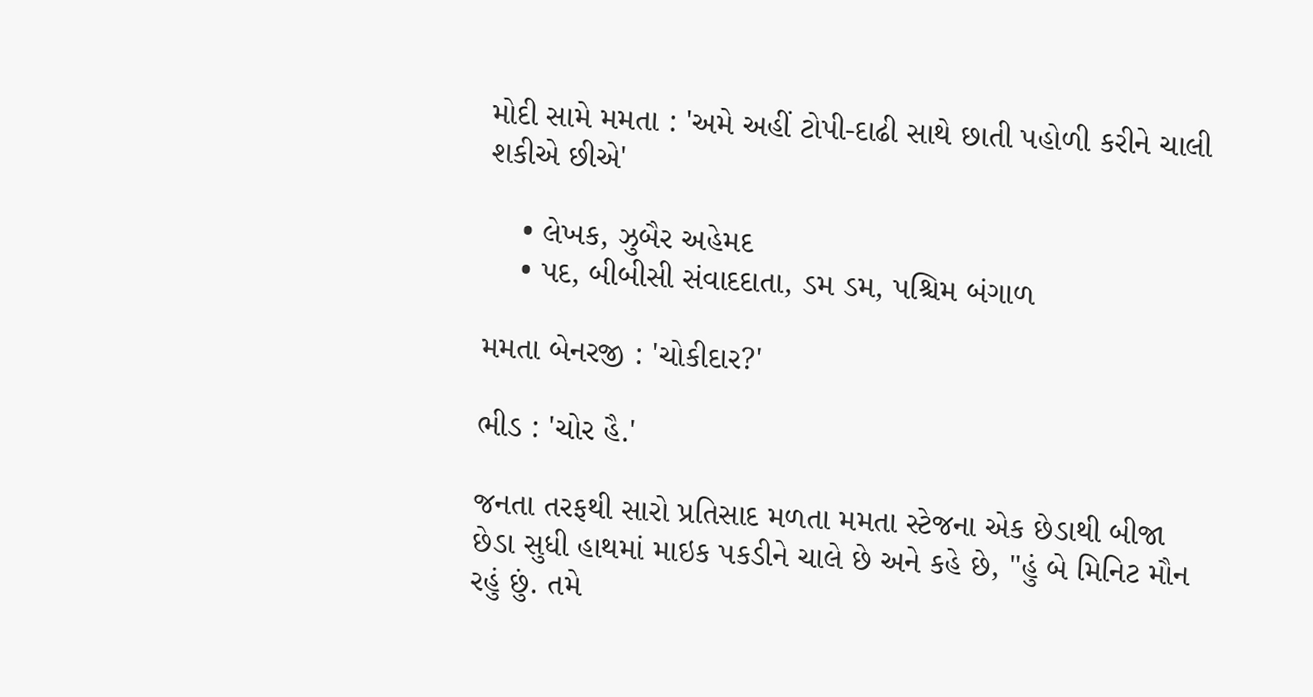મોદી સામે મમતા : 'અમે અહીં ટોપી-દાઢી સાથે છાતી પહોળી કરીને ચાલી શકીએ છીએ'

    • લેખક, ઝુબૈર અહેમદ
    • પદ, બીબીસી સંવાદદાતા, ડમ ડમ, પશ્ચિમ બંગાળ

મમતા બેનરજી : 'ચોકીદાર?'

ભીડ : 'ચોર હૈ.'

જનતા તરફથી સારો પ્રતિસાદ મળતા મમતા સ્ટેજના એક છેડાથી બીજા છેડા સુધી હાથમાં માઇક પકડીને ચાલે છે અને કહે છે, "હું બે મિનિટ મૌન રહું છું. તમે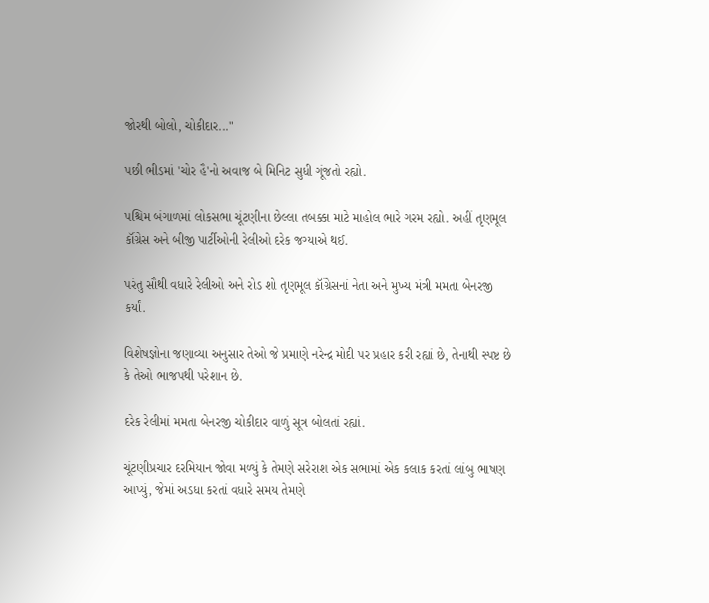જોરથી બોલો, ચોકીદાર..."

પછી ભીડમાં 'ચોર હૈ'નો અવાજ બે મિનિટ સુધી ગૂંજતો રહ્યો.

પશ્ચિમ બંગાળમાં લોકસભા ચૂંટણીના છેલ્લા તબક્કા માટે માહોલ ભારે ગરમ રહ્યો. અહીં તૃણમૂલ કૉંગ્રેસ અને બીજી પાર્ટીઓની રેલીઓ દરેક જગ્યાએ થઈ.

પરંતુ સૌથી વધારે રેલીઓ અને રોડ શો તૃણમૂલ કૉંગ્રેસનાં નેતા અને મુખ્ય મંત્રી મમતા બેનરજી કર્યાં.

વિશેષજ્ઞોના જણાવ્યા અનુસાર તેઓ જે પ્રમાણે નરેન્દ્ર મોદી પર પ્રહાર કરી રહ્યાં છે, તેનાથી સ્પષ્ટ છે કે તેઓ ભાજપથી પરેશાન છે.

દરેક રેલીમાં મમતા બેનરજી ચોકીદાર વાળું સૂત્ર બોલતાં રહ્યાં.

ચૂંટણીપ્રચાર દરમિયાન જોવા મળ્યું કે તેમણે સરેરાશ એક સભામાં એક કલાક કરતાં લાંબુ ભાષણ આપ્યું, જેમાં અડધા કરતાં વધારે સમય તેમણે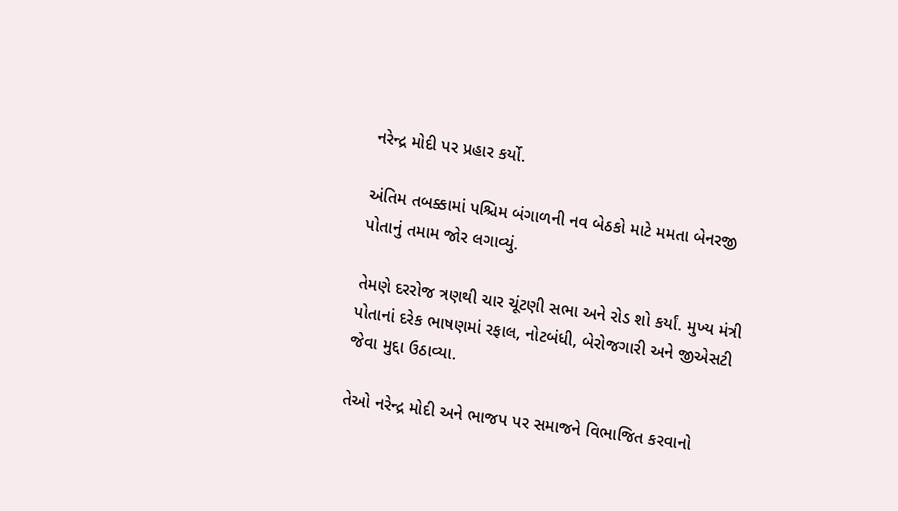નરેન્દ્ર મોદી પર પ્રહાર કર્યો.

અંતિમ તબક્કામાં પશ્ચિમ બંગાળની નવ બેઠકો માટે મમતા બેનરજી પોતાનું તમામ જોર લગાવ્યું.

તેમણે દરરોજ ત્રણથી ચાર ચૂંટણી સભા અને રોડ શો કર્યાં. મુખ્ય મંત્રી પોતાનાં દરેક ભાષણમાં રફાલ, નોટબંધી, બેરોજગારી અને જીએસટી જેવા મુદ્દા ઉઠાવ્યા.

તેઓ નરેન્દ્ર મોદી અને ભાજપ પર સમાજને વિભાજિત કરવાનો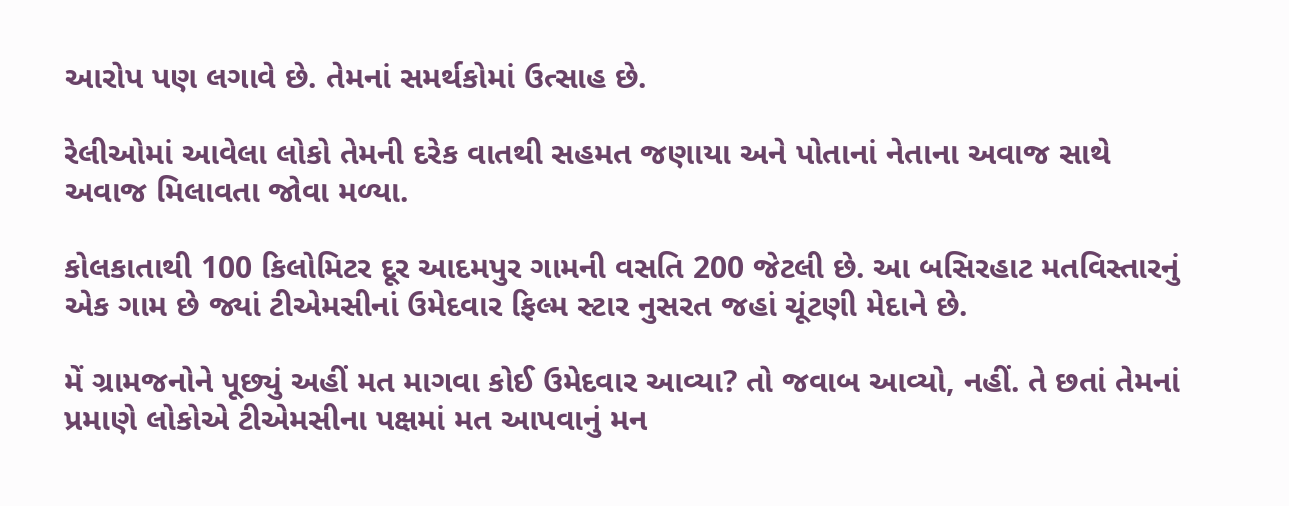આરોપ પણ લગાવે છે. તેમનાં સમર્થકોમાં ઉત્સાહ છે.

રેલીઓમાં આવેલા લોકો તેમની દરેક વાતથી સહમત જણાયા અને પોતાનાં નેતાના અવાજ સાથે અવાજ મિલાવતા જોવા મળ્યા.

કોલકાતાથી 100 કિલોમિટર દૂર આદમપુર ગામની વસતિ 200 જેટલી છે. આ બસિરહાટ મતવિસ્તારનું એક ગામ છે જ્યાં ટીએમસીનાં ઉમેદવાર ફિલ્મ સ્ટાર નુસરત જહાં ચૂંટણી મેદાને છે.

મેં ગ્રામજનોને પૂછ્યું અહીં મત માગવા કોઈ ઉમેદવાર આવ્યા? તો જવાબ આવ્યો, નહીં. તે છતાં તેમનાં પ્રમાણે લોકોએ ટીએમસીના પક્ષમાં મત આપવાનું મન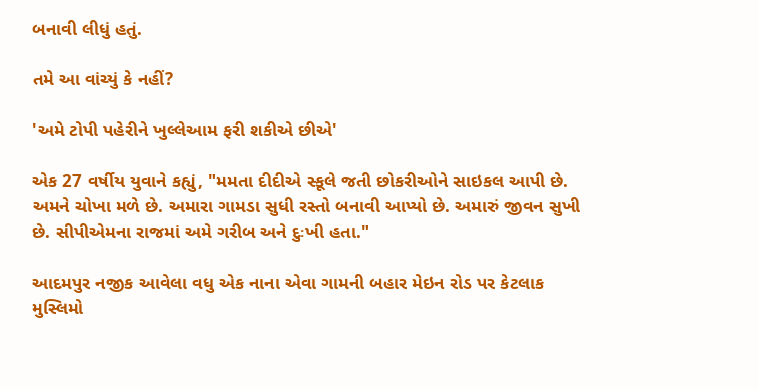બનાવી લીધું હતું.

તમે આ વાંચ્યું કે નહીં?

'અમે ટોપી પહેરીને ખુલ્લેઆમ ફરી શકીએ છીએ'

એક 27 વર્ષીય યુવાને કહ્યું, "મમતા દીદીએ સ્કૂલે જતી છોકરીઓને સાઇકલ આપી છે. અમને ચોખા મળે છે. અમારા ગામડા સુધી રસ્તો બનાવી આપ્યો છે. અમારું જીવન સુખી છે. સીપીએમના રાજમાં અમે ગરીબ અને દુઃખી હતા."

આદમપુર નજીક આવેલા વધુ એક નાના એવા ગામની બહાર મેઇન રોડ પર કેટલાક મુસ્લિમો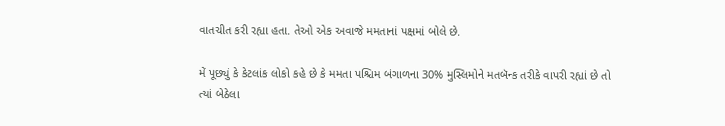વાતચીત કરી રહ્યા હતા. તેઓ એક અવાજે મમતાનાં પક્ષમાં બોલે છે.

મેં પૂછ્યું કે કેટલાંક લોકો કહે છે કે મમતા પશ્ચિમ બંગાળના 30% મુસ્લિમોને મતબૅન્ક તરીકે વાપરી રહ્યાં છે તો ત્યાં બેઠેલા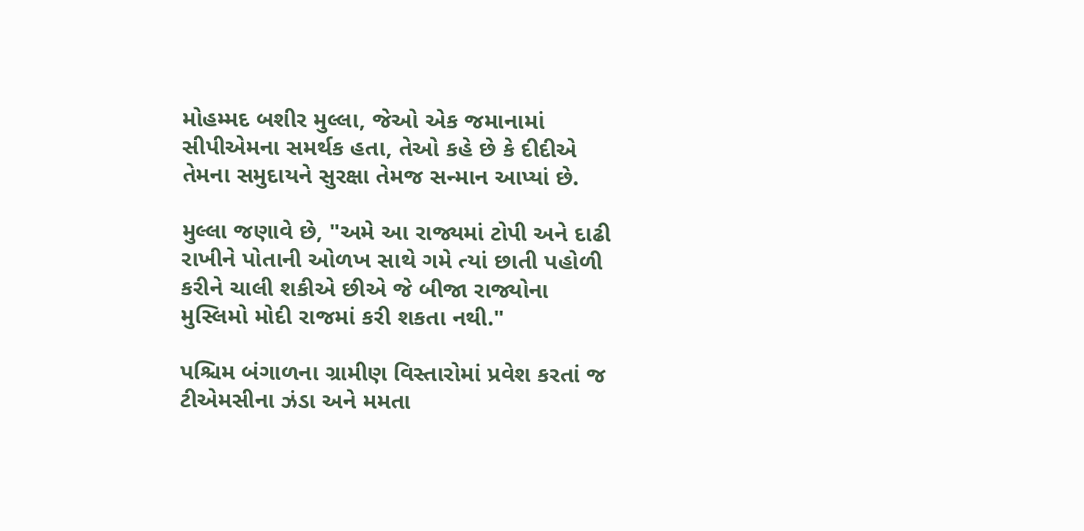મોહમ્મદ બશીર મુલ્લા, જેઓ એક જમાનામાં સીપીએમના સમર્થક હતા, તેઓ કહે છે કે દીદીએ તેમના સમુદાયને સુરક્ષા તેમજ સન્માન આપ્યાં છે.

મુલ્લા જણાવે છે, "અમે આ રાજ્યમાં ટોપી અને દાઢી રાખીને પોતાની ઓળખ સાથે ગમે ત્યાં છાતી પહોળી કરીને ચાલી શકીએ છીએ જે બીજા રાજ્યોના મુસ્લિમો મોદી રાજમાં કરી શકતા નથી."

પશ્ચિમ બંગાળના ગ્રામીણ વિસ્તારોમાં પ્રવેશ કરતાં જ ટીએમસીના ઝંડા અને મમતા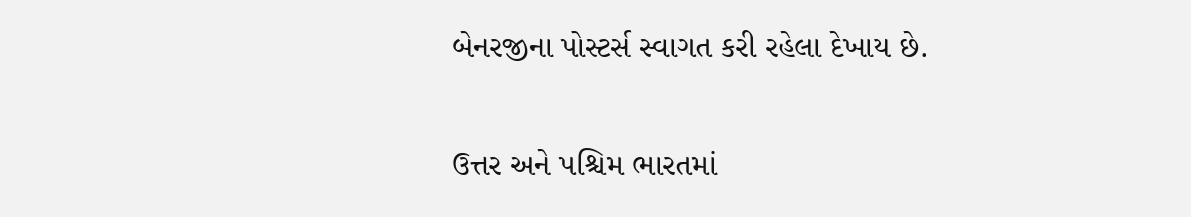બેનરજીના પોસ્ટર્સ સ્વાગત કરી રહેલા દેખાય છે.

ઉત્તર અને પશ્ચિમ ભારતમાં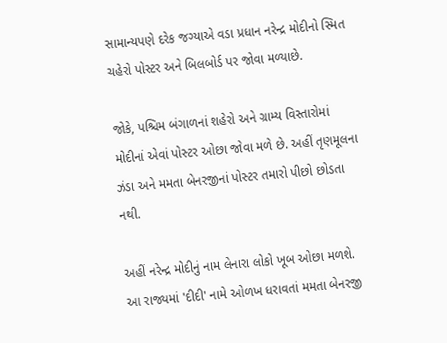સામાન્યપણે દરેક જગ્યાએ વડા પ્રધાન નરેન્દ્ર મોદીનો સ્મિત ચહેરો પોસ્ટર અને બિલબોર્ડ પર જોવા મળ્યાછે.

જોકે, પશ્ચિમ બંગાળનાં શહેરો અને ગ્રામ્ય વિસ્તારોમાં મોદીનાં એવાં પોસ્ટર ઓછા જોવા મળે છે. અહીં તૃણમૂલના ઝંડા અને મમતા બેનરજીનાં પોસ્ટર તમારો પીછો છોડતા નથી.

અહીં નરેન્દ્ર મોદીનું નામ લેનારા લોકો ખૂબ ઓછા મળશે. આ રાજ્યમાં 'દીદી' નામે ઓળખ ધરાવતાં મમતા બેનરજી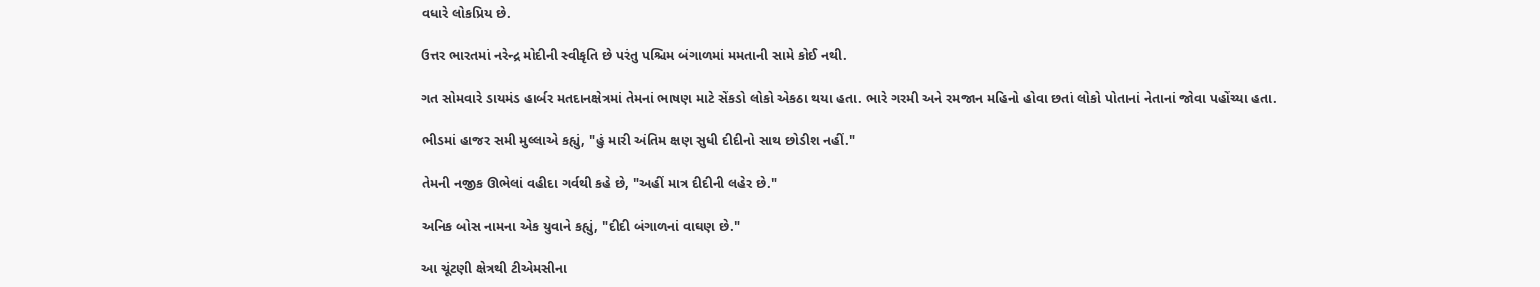વધારે લોકપ્રિય છે.

ઉત્તર ભારતમાં નરેન્દ્ર મોદીની સ્વીકૃતિ છે પરંતુ પશ્ચિમ બંગાળમાં મમતાની સામે કોઈ નથી.

ગત સોમવારે ડાયમંડ હાર્બર મતદાનક્ષેત્રમાં તેમનાં ભાષણ માટે સેંકડો લોકો એકઠા થયા હતા. ભારે ગરમી અને રમજાન મહિનો હોવા છતાં લોકો પોતાનાં નેતાનાં જોવા પહોંચ્યા હતા.

ભીડમાં હાજર સમી મુલ્લાએ કહ્યું, "હું મારી અંતિમ ક્ષણ સુધી દીદીનો સાથ છોડીશ નહીં."

તેમની નજીક ઊભેલાં વહીદા ગર્વથી કહે છે, "અહીં માત્ર દીદીની લહેર છે."

અનિક બોસ નામના એક યુવાને કહ્યું, "દીદી બંગાળનાં વાઘણ છે."

આ ચૂંટણી ક્ષેત્રથી ટીએમસીના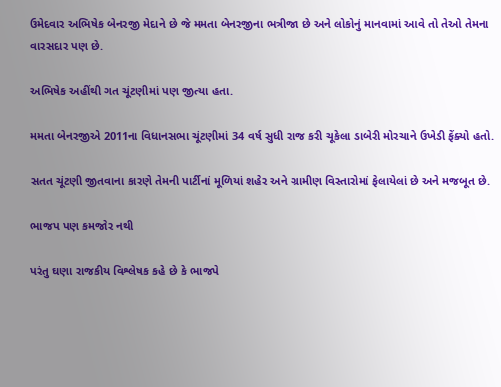ઉમેદવાર અભિષેક બેનરજી મેદાને છે જે મમતા બેનરજીના ભત્રીજા છે અને લોકોનું માનવામાં આવે તો તેઓ તેમના વારસદાર પણ છે.

અભિષેક અહીંથી ગત ચૂંટણીમાં પણ જીત્યા હતા.

મમતા બેનરજીએ 2011ના વિધાનસભા ચૂંટણીમાં 34 વર્ષ સુધી રાજ કરી ચૂકેલા ડાબેરી મોરચાને ઉખેડી ફેંક્યો હતો.

સતત ચૂંટણી જીતવાના કારણે તેમની પાર્ટીનાં મૂળિયાં શહેર અને ગ્રામીણ વિસ્તારોમાં ફેલાયેલાં છે અને મજબૂત છે.

ભાજપ પણ કમજોર નથી

પરંતુ ઘણા રાજકીય વિશ્લેષક કહે છે કે ભાજપે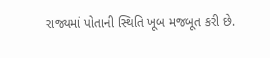રાજ્યમાં પોતાની સ્થિતિ ખૂબ મજબૂત કરી છે.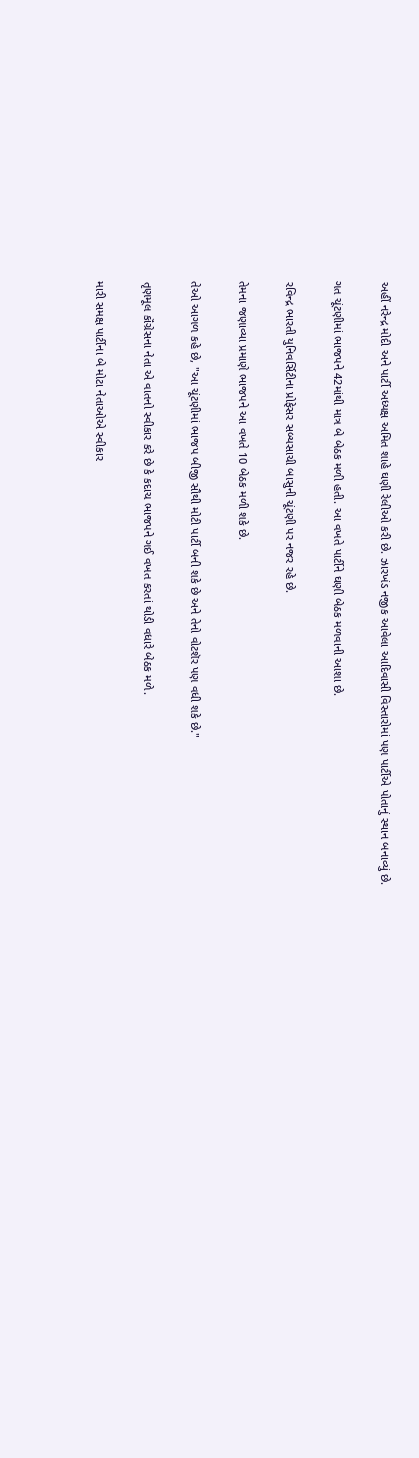અહીં નરેન્દ્ર મોદી અને પાર્ટી અધ્યક્ષ અમિત શાહે ઘણી રેલીઓ કરી છે. ઝારખંડ નજીક આવેલા આદિવાસી વિસ્તારોમાં પણ પાર્ટીએ પોતાનું સ્થાન બનાવ્યું છે.

ગત ચૂંટણીમાં ભાજપને 42માંથી માત્ર બે બેઠક મળી હતી. આ વખતે પાર્ટીને ઘણી બેઠક મળવાની આશા છે.

રવિન્દ્ર ભારતી યુનિવર્સિટીના પ્રોફેસર સબ્યસાચી બાસુની ચૂંટણી પર નજર રહે છે.

તેમના જણાવ્યા પ્રમાણે ભાજપને આ વખતે 10 બેઠક મળી શકે છે.

તેઓ આગળ કહે છે, "આ ચૂંટણીમાં ભાજપ બીજી સૌથી મોટી પાર્ટી બની શકે છે અને તેનો વોટશૅર પણ વધી શકે છે."

તૃણમૂલ કૉંગ્રેસના નેતા એ વાતનો સ્વીકાર કરે છે કે કદાચ ભાજપને ગઈ વખત કરતાં થોડી વધારે બેઠક મળે.

મારી સમક્ષ પાર્ટીના બે મોટા નેતાઓએ સ્વીકાર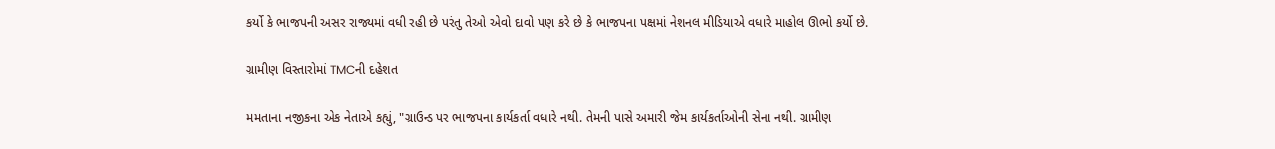કર્યો કે ભાજપની અસર રાજ્યમાં વધી રહી છે પરંતુ તેઓ એવો દાવો પણ કરે છે કે ભાજપના પક્ષમાં નેશનલ મીડિયાએ વધારે માહોલ ઊભો કર્યો છે.

ગ્રામીણ વિસ્તારોમાં TMCની દહેશત

મમતાના નજીકના એક નેતાએ કહ્યું, "ગ્રાઉન્ડ પર ભાજપના કાર્યકર્તા વધારે નથી. તેમની પાસે અમારી જેમ કાર્યકર્તાઓની સેના નથી. ગ્રામીણ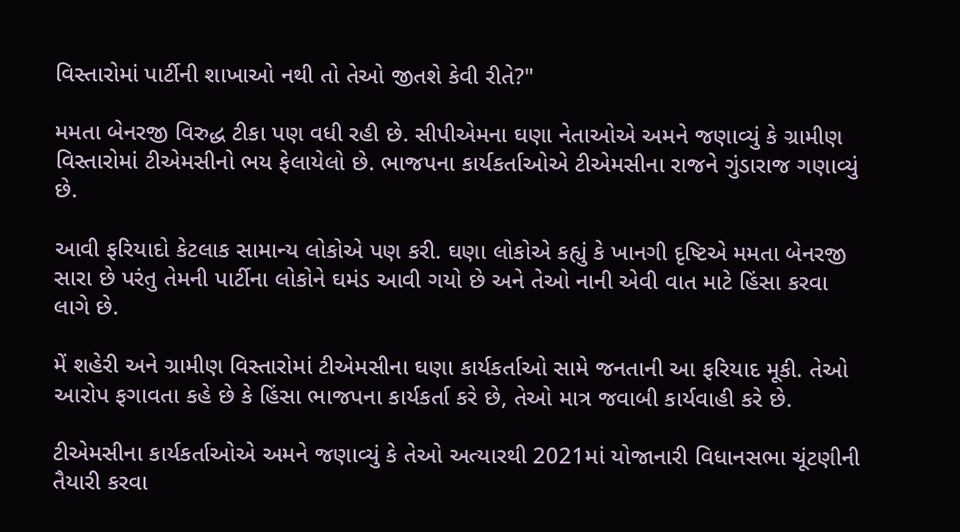વિસ્તારોમાં પાર્ટીની શાખાઓ નથી તો તેઓ જીતશે કેવી રીતે?"

મમતા બેનરજી વિરુદ્ધ ટીકા પણ વધી રહી છે. સીપીએમના ઘણા નેતાઓએ અમને જણાવ્યું કે ગ્રામીણ વિસ્તારોમાં ટીએમસીનો ભય ફેલાયેલો છે. ભાજપના કાર્યકર્તાઓએ ટીએમસીના રાજને ગુંડારાજ ગણાવ્યું છે.

આવી ફરિયાદો કેટલાક સામાન્ય લોકોએ પણ કરી. ઘણા લોકોએ કહ્યું કે ખાનગી દૃષ્ટિએ મમતા બેનરજી સારા છે પરંતુ તેમની પાર્ટીના લોકોને ઘમંડ આવી ગયો છે અને તેઓ નાની એવી વાત માટે હિંસા કરવા લાગે છે.

મેં શહેરી અને ગ્રામીણ વિસ્તારોમાં ટીએમસીના ઘણા કાર્યકર્તાઓ સામે જનતાની આ ફરિયાદ મૂકી. તેઓ આરોપ ફગાવતા કહે છે કે હિંસા ભાજપના કાર્યકર્તા કરે છે, તેઓ માત્ર જવાબી કાર્યવાહી કરે છે.

ટીએમસીના કાર્યકર્તાઓએ અમને જણાવ્યું કે તેઓ અત્યારથી 2021માં યોજાનારી વિધાનસભા ચૂંટણીની તૈયારી કરવા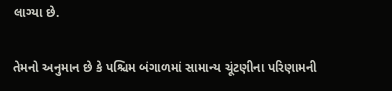લાગ્યા છે.

તેમનો અનુમાન છે કે પશ્ચિમ બંગાળમાં સામાન્ય ચૂંટણીના પરિણામની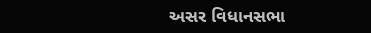અસર વિધાનસભા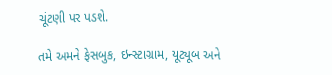ચૂંટણી પર પડશે.

તમે અમને ફેસબુક, ઇન્સ્ટાગ્રામ, યૂટ્યૂબ અને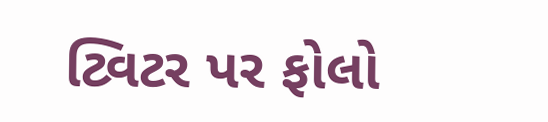ટ્વિટર પર ફોલો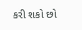કરી શકો છો